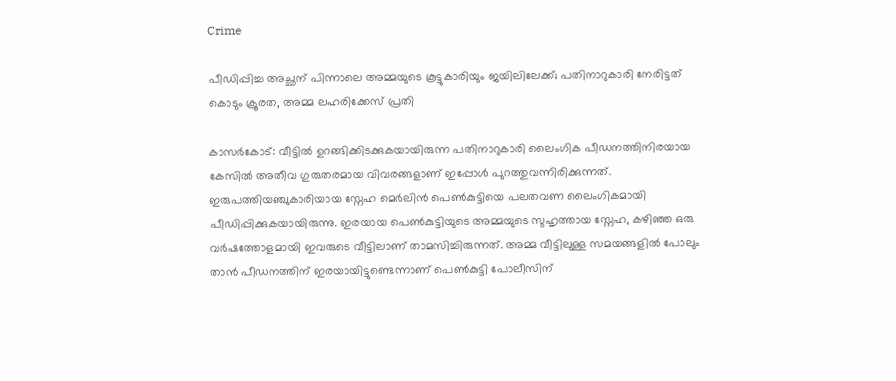Crime

പീഡിപ്പിച്ച അച്ഛന് പിന്നാലെ അമ്മയുടെ കൂട്ടുകാരിയും ജയിലിലേക്ക്; പതിനാറുകാരി നേരിട്ടത് കൊടും ക്രൂരത, അമ്മ ലഹരിക്കേസ് പ്രതി

കാസർകോട്: വീട്ടിൽ ഉറങ്ങിക്കിടക്കുകയായിരുന്ന പതിനാറുകാരി ലൈംഗിക പീഡനത്തിനിരയായ കേസിൽ അതീവ ഗുരുതരമായ വിവരങ്ങളാണ് ഇപ്പോൾ പുറത്തുവന്നിരിക്കുന്നത്. ഇരുപത്തിയഞ്ചുകാരിയായ സ്നേഹ മെർലിൻ പെൺകുട്ടിയെ പലതവണ ലൈംഗികമായി പീഡിപ്പിക്കുകയായിരുന്നു. ഇരയായ പെൺകുട്ടിയുടെ അമ്മയുടെ സുഹൃത്തായ സ്നേഹ, കഴിഞ്ഞ ഒരു വർഷത്തോളമായി ഇവരുടെ വീട്ടിലാണ് താമസിച്ചിരുന്നത്. അമ്മ വീട്ടിലുള്ള സമയങ്ങളിൽ പോലും താൻ പീഡനത്തിന് ഇരയായിട്ടുണ്ടെന്നാണ് പെൺകുട്ടി പോലീസിന്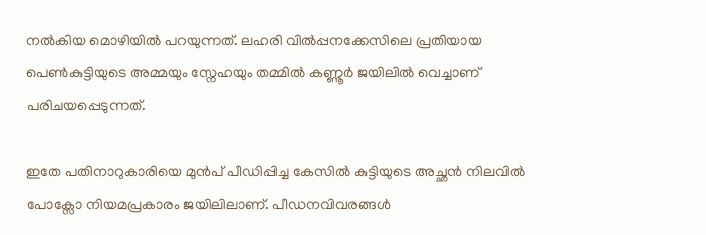നൽകിയ മൊഴിയിൽ പറയുന്നത്. ലഹരി വിൽപ്പനക്കേസിലെ പ്രതിയായ പെൺകുട്ടിയുടെ അമ്മയും സ്നേഹയും തമ്മിൽ കണ്ണൂർ ജയിലിൽ വെച്ചാണ് പരിചയപ്പെടുന്നത്.

ഇതേ പതിനാറുകാരിയെ മുൻപ് പീഡിപ്പിച്ച കേസിൽ കുട്ടിയുടെ അച്ഛൻ നിലവിൽ പോക്സോ നിയമപ്രകാരം ജയിലിലാണ്. പീഡനവിവരങ്ങൾ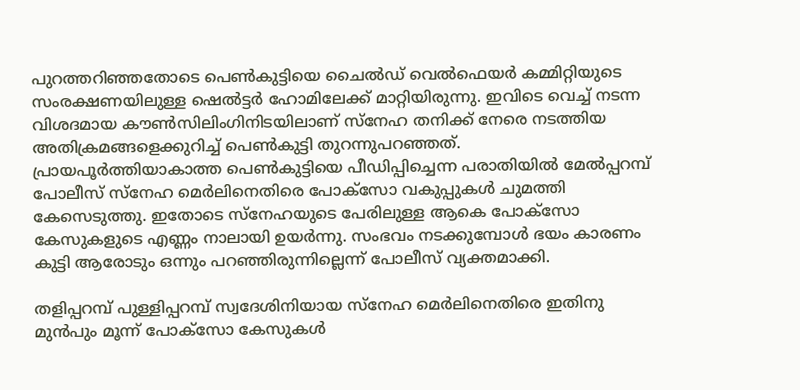പുറത്തറിഞ്ഞതോടെ പെൺകുട്ടിയെ ചൈൽഡ് വെൽഫെയർ കമ്മിറ്റിയുടെ സംരക്ഷണയിലുള്ള ഷെൽട്ടർ ഹോമിലേക്ക് മാറ്റിയിരുന്നു. ഇവിടെ വെച്ച് നടന്ന വിശദമായ കൗൺസിലിംഗിനിടയിലാണ് സ്നേഹ തനിക്ക് നേരെ നടത്തിയ അതിക്രമങ്ങളെക്കുറിച്ച് പെൺകുട്ടി തുറന്നുപറഞ്ഞത്. പ്രായപൂർത്തിയാകാത്ത പെൺകുട്ടിയെ പീഡിപ്പിച്ചെന്ന പരാതിയിൽ മേൽപ്പറമ്പ് പോലീസ് സ്നേഹ മെർലിനെതിരെ പോക്സോ വകുപ്പുകൾ ചുമത്തി കേസെടുത്തു. ഇതോടെ സ്നേഹയുടെ പേരിലുള്ള ആകെ പോക്സോ കേസുകളുടെ എണ്ണം നാലായി ഉയർന്നു. സംഭവം നടക്കുമ്പോൾ ഭയം കാരണം കുട്ടി ആരോടും ഒന്നും പറഞ്ഞിരുന്നില്ലെന്ന് പോലീസ് വ്യക്തമാക്കി.

തളിപ്പറമ്പ് പുള്ളിപ്പറമ്പ് സ്വദേശിനിയായ സ്നേഹ മെർലിനെതിരെ ഇതിനു മുൻപും മൂന്ന് പോക്സോ കേസുകൾ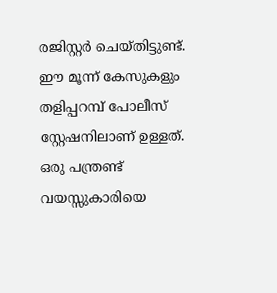രജിസ്റ്റർ ചെയ്തിട്ടുണ്ട്. ഈ മൂന്ന് കേസുകളും തളിപ്പറമ്പ് പോലീസ് സ്റ്റേഷനിലാണ് ഉള്ളത്. ഒരു പന്ത്രണ്ട് വയസ്സുകാരിയെ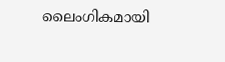ലൈംഗികമായി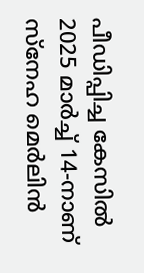പീഡിപ്പിച്ച കേസിൽ 2025 മാർച്ച് 14-നാണ് സ്നേഹ മെർലിൻ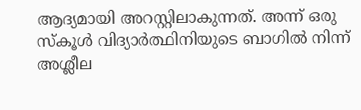ആദ്യമായി അറസ്റ്റിലാകുന്നത്. അന്ന് ഒരു സ്കൂൾ വിദ്യാർത്ഥിനിയുടെ ബാഗിൽ നിന്ന് അശ്ലീല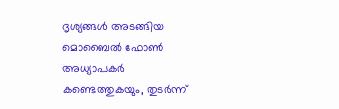ദൃശ്യങ്ങൾ അടങ്ങിയ മൊബൈൽ ഫോൺ അധ്യാപകർ കണ്ടെത്തുകയും, തുടർന്ന്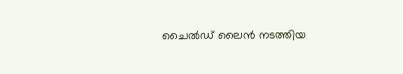ചൈൽഡ് ലൈൻ നടത്തിയ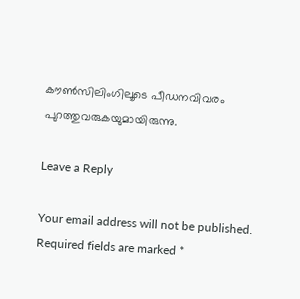കൗൺസിലിംഗിലൂടെ പീഡനവിവരം പുറത്തുവരുകയുമായിരുന്നു.

Leave a Reply

Your email address will not be published. Required fields are marked *